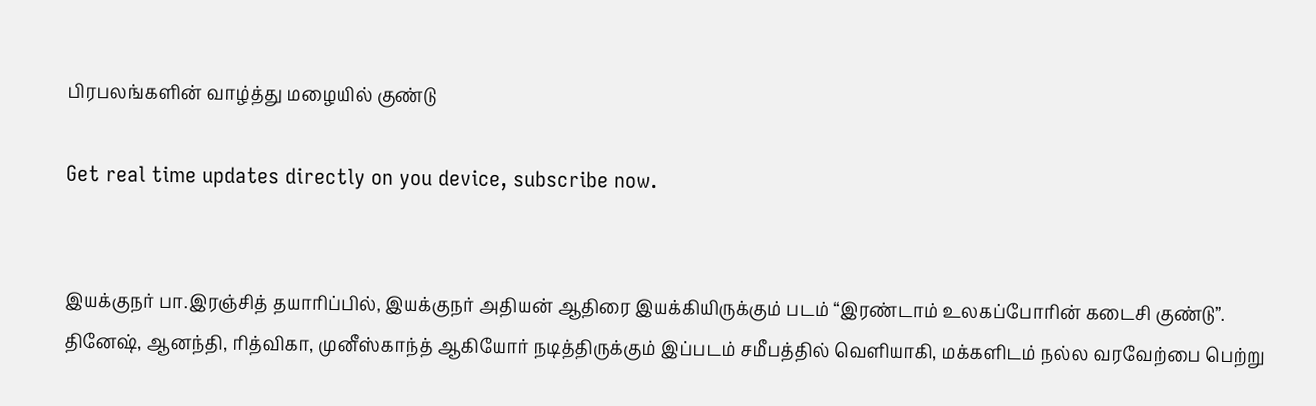பிரபலங்களின் வாழ்த்து மழையில் குண்டு

Get real time updates directly on you device, subscribe now.


இயக்குநர் பா.இரஞ்சித் தயாரிப்பில், இயக்குநர் அதியன் ஆதிரை இயக்கியிருக்கும் படம் “இரண்டாம் உலகப்போரின் கடைசி குண்டு”. தினேஷ், ஆனந்தி, ரித்விகா, முனீஸ்காந்த் ஆகியோர் நடித்திருக்கும் இப்படம் சமீபத்தில் வெளியாகி, மக்களிடம் நல்ல வரவேற்பை பெற்று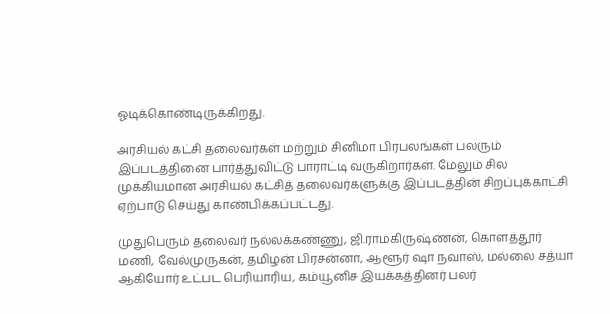ஓடிக்கொண்டிருக்கிறது.

அரசியல் கட்சி தலைவர்கள் மற்றும் சினிமா பிரபலங்கள் பலரும் இப்படத்தினை பார்த்துவிட்டு பாராட்டி வருகிறார்கள். மேலும் சில முக்கியமான அரசியல் கட்சித் தலைவர்களுக்கு இப்படத்தின் சிறப்புக்காட்சி ஏற்பாடு செய்து காண்பிக்கப்பட்டது.

முதுபெரும் தலைவர் நல்லக்கண்ணு, ஜி.ராமகிருஷ்ணன், கொளத்தூர் மணி, வேல்முருகன், தமிழன் பிரசன்னா, ஆளூர் ஷா நவாஸ், மல்லை சத்யா ஆகியோர் உட்பட பெரியாரிய, கம்யூனிச இயக்கத்தினர் பலர்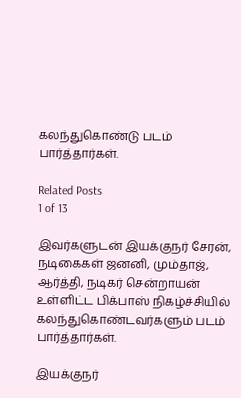கலந்துகொண்டு படம் பார்த்தார்கள்.

Related Posts
1 of 13

இவர்களுடன் இயக்குநர் சேரன், நடிகைகள் ஜனனி, மும்தாஜ், ஆர்த்தி, நடிகர் சென்றாயன் உள்ளிட்ட பிக்பாஸ் நிகழ்ச்சியில் கலந்துகொண்டவர்களும் படம் பார்த்தார்கள்.

இயக்குநர்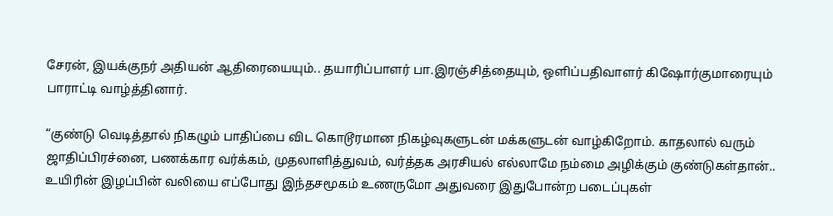சேரன், இயக்குநர் அதியன் ஆதிரையையும்.. தயாரிப்பாளர் பா.இரஞ்சித்தையும், ஒளிப்பதிவாளர் கிஷோர்குமாரையும் பாராட்டி வாழ்த்தினார்.

“குண்டு வெடித்தால் நிகழும் பாதிப்பை விட கொடூரமான நிகழ்வுகளுடன் மக்களுடன் வாழ்கிறோம். காதலால் வரும் ஜாதிப்பிரச்னை, பணக்கார வர்க்கம், முதலாளித்துவம், வர்த்தக அரசியல் எல்லாமே நம்மை அழிக்கும் குண்டுகள்தான்..
உயிரின் இழப்பின் வலியை எப்போது இந்தசமூகம் உணருமோ அதுவரை இதுபோன்ற படைப்புகள்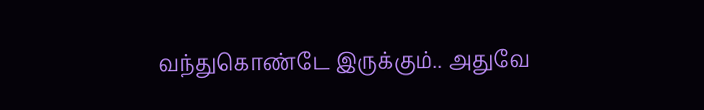வந்துகொண்டே இருக்கும்.. அதுவே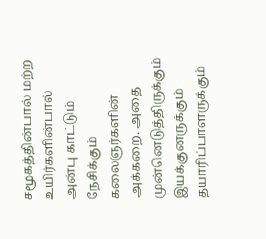சமூகத்தின்பால் மற்ற உயிர்களின்பால் அன்பு காட்டும் நேசிக்கும் கலைஞர்களின் அக்கறை. அதை முன்னெடுத்திருக்கும் இயக்குனருக்கும் தயாரிப்பாளருக்கும்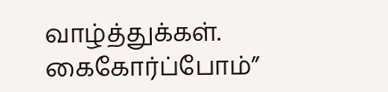வாழ்த்துக்கள். கைகோர்ப்போம்”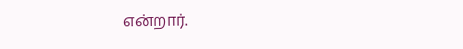என்றார்.